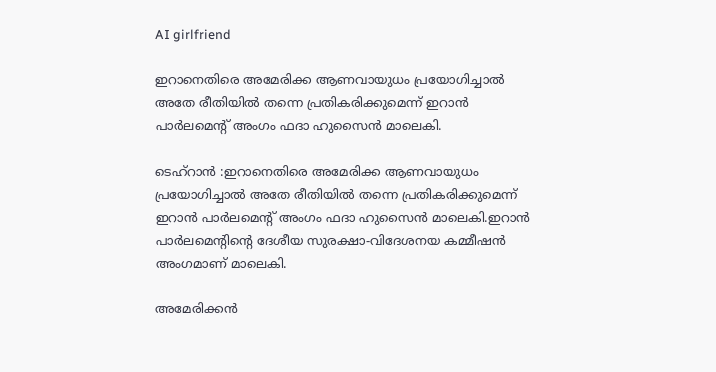AI girlfriend

ഇറാനെതിരെ അമേരിക്ക ആണവായുധം പ്രയോഗിച്ചാല്‍ അതേ രീതിയില്‍ തന്നെ പ്രതികരിക്കുമെന്ന് ഇറാന്‍ പാര്‍ലമെന്റ് അംഗം ഫദാ ഹുസൈന്‍ മാലെകി.

ടെഹ്റാൻ :ഇറാനെതിരെ അമേരിക്ക ആണവായുധം പ്രയോഗിച്ചാല്‍ അതേ രീതിയില്‍ തന്നെ പ്രതികരിക്കുമെന്ന് ഇറാന്‍ പാര്‍ലമെന്റ് അംഗം ഫദാ ഹുസൈന്‍ മാലെകി.ഇറാന്‍ പാര്‍ലമെന്റിന്റെ ദേശീയ സുരക്ഷാ-വിദേശനയ കമ്മീഷന്‍ അംഗമാണ് മാലെകി.

അമേരിക്കന്‍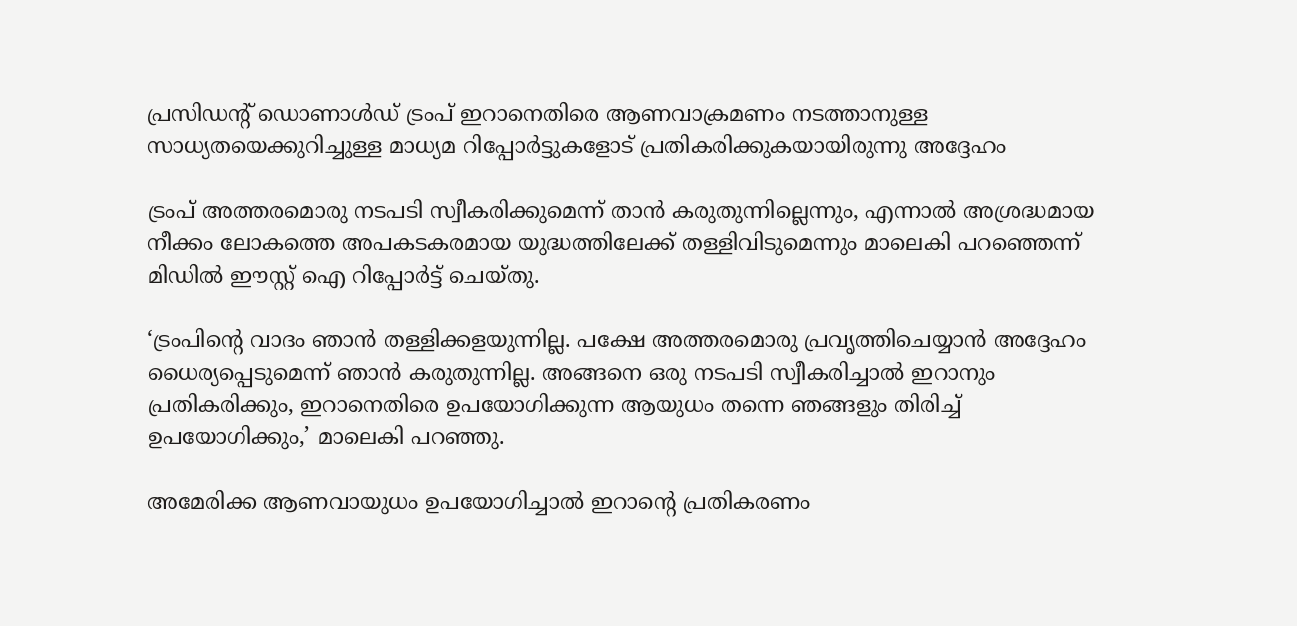പ്രസിഡന്റ് ഡൊണാള്‍ഡ് ട്രംപ് ഇറാനെതിരെ ആണവാക്രമണം നടത്താനുള്ള സാധ്യതയെക്കുറിച്ചുള്ള മാധ്യമ റിപ്പോര്‍ട്ടുകളോട് പ്രതികരിക്കുകയായിരുന്നു അദ്ദേഹം

ട്രംപ് അത്തരമൊരു നടപടി സ്വീകരിക്കുമെന്ന് താന്‍ കരുതുന്നില്ലെന്നും, എന്നാല്‍ അശ്രദ്ധമായ നീക്കം ലോകത്തെ അപകടകരമായ യുദ്ധത്തിലേക്ക് തള്ളിവിടുമെന്നും മാലെകി പറഞ്ഞെന്ന് മിഡില്‍ ഈസ്റ്റ് ഐ റിപ്പോര്‍ട്ട് ചെയ്തു.

‘ട്രംപിന്റെ വാദം ഞാന്‍ തള്ളിക്കളയുന്നില്ല. പക്ഷേ അത്തരമൊരു പ്രവൃത്തിചെയ്യാന്‍ അദ്ദേഹം ധൈര്യപ്പെടുമെന്ന് ഞാന്‍ കരുതുന്നില്ല. അങ്ങനെ ഒരു നടപടി സ്വീകരിച്ചാല്‍ ഇറാനും പ്രതികരിക്കും, ഇറാനെതിരെ ഉപയോഗിക്കുന്ന ആയുധം തന്നെ ഞങ്ങളും തിരിച്ച് ഉപയോഗിക്കും,’ മാലെകി പറഞ്ഞു.

അമേരിക്ക ആണവായുധം ഉപയോഗിച്ചാല്‍ ഇറാന്റെ പ്രതികരണം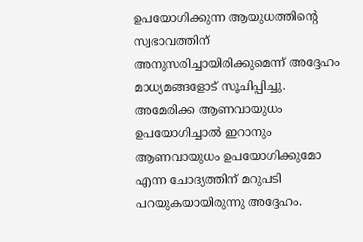ഉപയോഗിക്കുന്ന ആയുധത്തിന്റെ സ്വഭാവത്തിന് അനുസരിച്ചായിരിക്കുമെന്ന് അദ്ദേഹം മാധ്യമങ്ങളോട് സൂചിപ്പിച്ചു. അമേരിക്ക ആണവായുധം ഉപയോഗിച്ചാല്‍ ഇറാനും ആണവായുധം ഉപയോഗിക്കുമോ എന്ന ചോദ്യത്തിന് മറുപടി പറയുകയായിരുന്നു അദ്ദേഹം.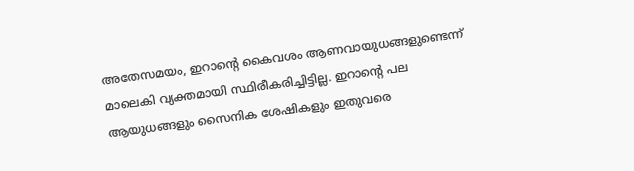അതേസമയം, ഇറാന്റെ കൈവശം ആണവായുധങ്ങളുണ്ടെന്ന് മാലെകി വ്യക്തമായി സ്ഥിരീകരിച്ചിട്ടില്ല. ഇറാന്റെ പല ആയുധങ്ങളും സൈനിക ശേഷികളും ഇതുവരെ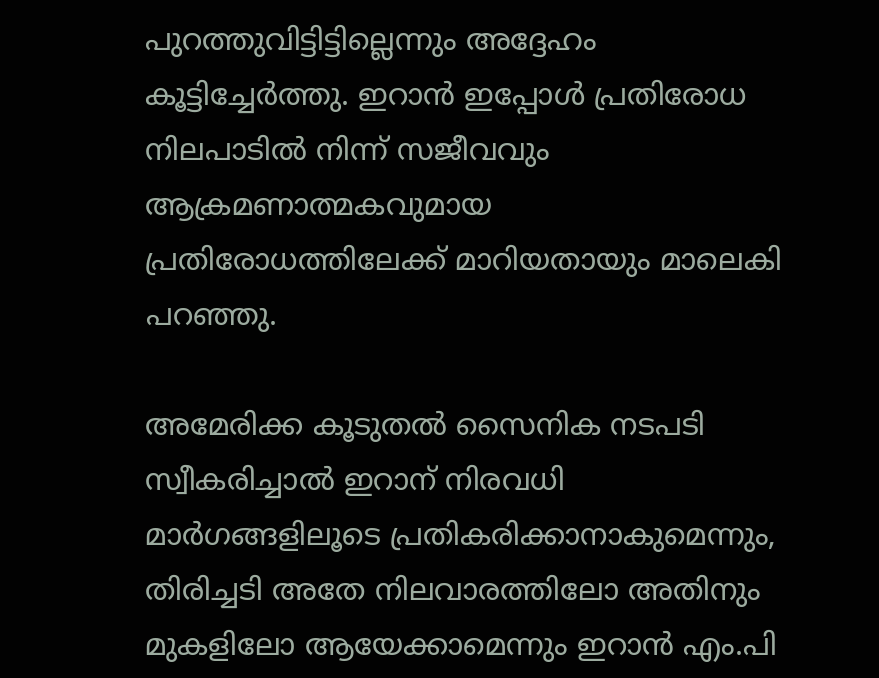പുറത്തുവിട്ടിട്ടില്ലെന്നും അദ്ദേഹം കൂട്ടിച്ചേര്‍ത്തു. ഇറാന്‍ ഇപ്പോള്‍ പ്രതിരോധ നിലപാടില്‍ നിന്ന് സജീവവും ആക്രമണാത്മകവുമായ പ്രതിരോധത്തിലേക്ക് മാറിയതായും മാലെകി പറഞ്ഞു.

അമേരിക്ക കൂടുതല്‍ സൈനിക നടപടി സ്വീകരിച്ചാല്‍ ഇറാന് നിരവധി മാര്‍ഗങ്ങളിലൂടെ പ്രതികരിക്കാനാകുമെന്നും, തിരിച്ചടി അതേ നിലവാരത്തിലോ അതിനും മുകളിലോ ആയേക്കാമെന്നും ഇറാന്‍ എം.പി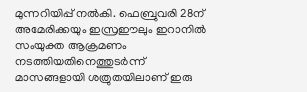മുന്നറിയിപ്പ് നല്‍കി. ഫെബ്രുവരി 28ന് അമേരിക്കയും ഇസ്രഈലും ഇറാനില്‍ സംയുക്ത ആക്രമണം നടത്തിയതിനെത്തുടര്‍ന്ന് മാസങ്ങളായി ശത്രുതയിലാണ് ഇരു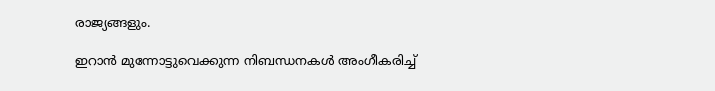രാജ്യങ്ങളും.

ഇറാന്‍ മുന്നോട്ടുവെക്കുന്ന നിബന്ധനകള്‍ അംഗീകരിച്ച്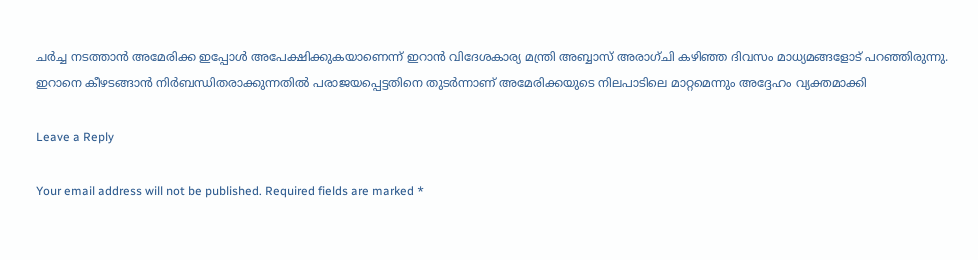ചര്‍ച്ച നടത്താന്‍ അമേരിക്ക ഇപ്പോള്‍ അപേക്ഷിക്കുകയാണെന്ന് ഇറാന്‍ വിദേശകാര്യ മന്ത്രി അബ്ബാസ് അരാഗ്ചി കഴിഞ്ഞ ദിവസം മാധ്യമങ്ങളോട് പറഞ്ഞിരുന്നു. ഇറാനെ കീഴടങ്ങാന്‍ നിര്‍ബന്ധിതരാക്കുന്നതില്‍ പരാജയപ്പെട്ടതിനെ തുടര്‍ന്നാണ് അമേരിക്കയുടെ നിലപാടിലെ മാറ്റമെന്നും അദ്ദേഹം വ്യക്തമാക്കി

Leave a Reply

Your email address will not be published. Required fields are marked *